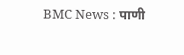BMC News : पाणी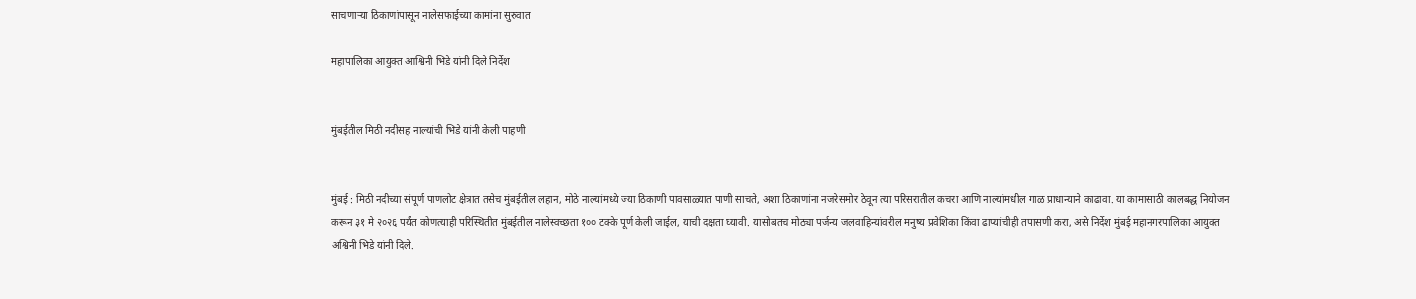साचणाऱ्या ठिकाणांपासून नालेसफाईच्या कामांना सुरुवात

महापालिका आयुक्त आश्विनी भिडे यांनी दिले निर्देश


मुंबईतील मिठी नदीसह नाल्यांची भिडे यांनी केली पाहणी


मुंबई : मिठी नदीच्या संपूर्ण पाणलोट क्षेत्रात तसेच मुंबईतील लहान, मोठे नाल्यांमध्ये ज्या ठिकाणी पावसाळ्यात पाणी साचते, अशा ठिकाणांना नजरेसमोर ठेवून त्या परिसरातील कचरा आणि नाल्यांमधील गाळ प्राधान्याने काढावा. या कामासाठी कालबद्ध नियोजन करून ३१ मे २०२६ पर्यंत कोणत्याही परिस्थितीत मुंबईतील नालेस्वच्छता १०० टक्के पूर्ण केली जाईल, याची दक्षता घ्यावी. यासोबतच मोठ्या पर्जन्य जलवाहिन्यांवरील मनुष्य प्रवेशिका किंवा ढाप्यांचीही तपासणी करा, असे निर्देश मुंबई महानगरपालिका आयुक्त अश्विनी भिडे यांनी दिले.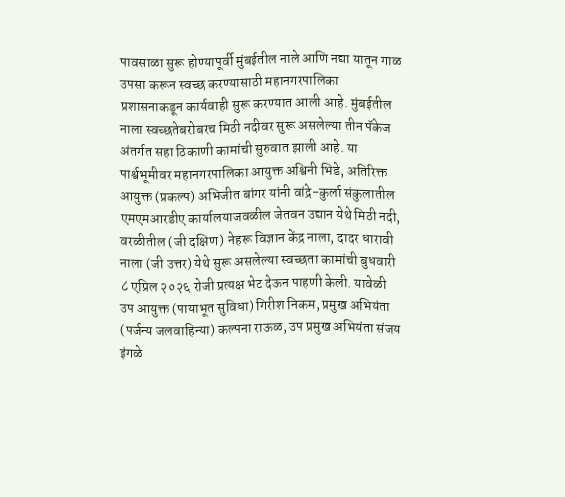पावसाळा सुरू होण्यापूर्वी मुंबईतील नाले आणि नद्या यातून गाळ उपसा करून स्वच्छ करण्यासाठी महानगरपालिका प्रशासनाकडून कार्यवाही सुरू करण्यात आली आहे. मुंबईतील नाला स्वच्छतेबरोबरच मिठी नदीवर सुरू असलेल्या तीन पॅकेज अंतर्गत सहा ठिकाणी कामांची सुरुवात झाली आहे. या पार्श्वभूमीवर महानगरपालिका आयुक्त अश्विनी भिडे, अतिरिक्त आयुक्त (प्रकल्प) अभिजीत बांगर यांनी वांद्रे-कुर्ला संकुलातील एमएमआरडीए कार्यालयाजवळील जेतवन उद्यान येथे मिठी नदी, वरळीतील (जी दक्षिण) नेहरू विज्ञान केंद्र नाला, दादर धारावी नाला (जी उत्तर) येथे सुरू असलेल्या स्वच्छता कामांची बुधवारी ८ एप्रिल २०२६ रोजी प्रत्यक्ष भेट देऊन पाहणी केली. यावेळी उप आयुक्त (पायाभूत सुविधा) गिरीश निकम, प्रमुख अभियंता (पर्जन्य जलवाहिन्या) कल्पना राऊळ, उप प्रमुख अभियंता संजय इंगळे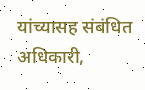यांच्यासह संबंधित अधिकारी,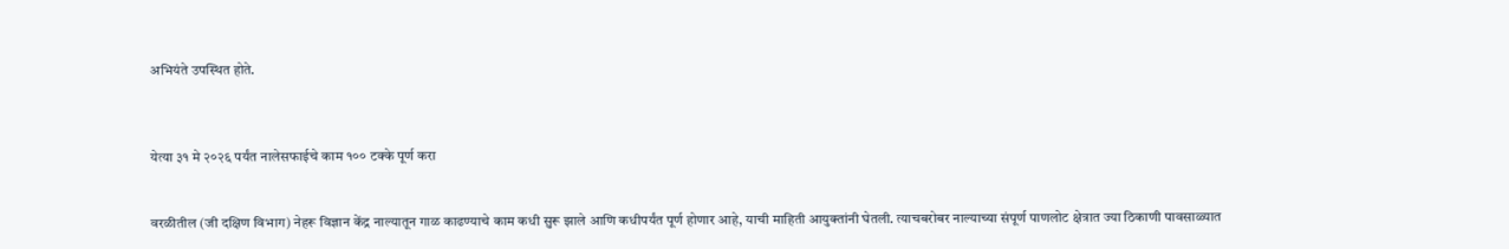अभियंते उपस्थित होते.



येत्या ३१ मे २०२६ पर्यंत नालेसफाईचे काम १०० टक्के पूर्ण करा


वरळीतील (जी दक्षिण विभाग) नेहरू विज्ञान केंद्र नाल्यातून गाळ काढण्याचे काम कधी सुरू झाले आणि कधीपर्यंत पूर्ण होणार आहे, याची माहिती आयुक्तांनी घेतली. त्याचबरोबर नाल्याच्या संपूर्ण पाणलोट क्षेत्रात ज्या ठिकाणी पावसाळ्यात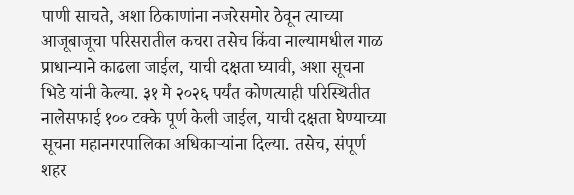पाणी साचते, अशा ठिकाणांना नजरेसमोर ठेवून त्याच्या आजूबाजूचा परिसरातील कचरा तसेच किंवा नाल्यामधील गाळ प्राधान्याने काढला जाईल, याची दक्षता घ्यावी, अशा सूचना भिडे यांनी केल्या. ३१ मे २०२६ पर्यंत कोणत्याही परिस्थितीत नालेसफाई १०० टक्के पूर्ण केली जाईल, याची दक्षता घेण्याच्या सूचना महानगरपालिका अधिकाऱ्यांना दिल्या. तसेच, संपूर्ण शहर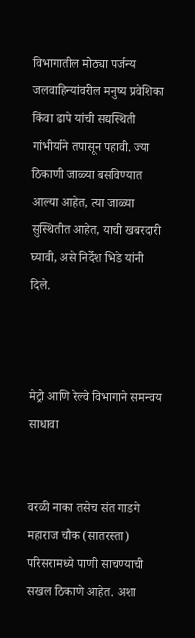विभागातील मोठ्या पर्जन्य जलवाहिन्यांवरील मनुष्य प्रवेशिका किंवा ढापे यांची सद्यस्थिती गांभीर्याने तपासून पहावी. ज्या ठिकाणी जाळ्या बसविण्यात आल्या आहेत, त्या जाळ्या सुस्थितीत आहेत, याची खबरदारी घ्यावी, असे निर्देश भिडे यांनी दिले.



मेट्रो आणि रेल्वे विभागाने समन्वय साधावा


वरळी नाका तसेच संत गाडगे महाराज चौक (सातरस्ता) परिसरामध्ये पाणी साचण्याची सखल ठिकाणे आहेत. अशा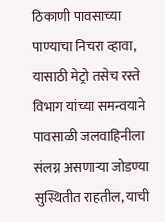ठिकाणी पावसाच्या पाण्याचा निचरा व्हावा, यासाठी मेट्रो तसेच रस्ते विभाग यांच्या समन्वयाने पावसाळी जलवाहिनीला संलग्न असणाऱ्या जोडण्या सुस्थितीत राहतील, याची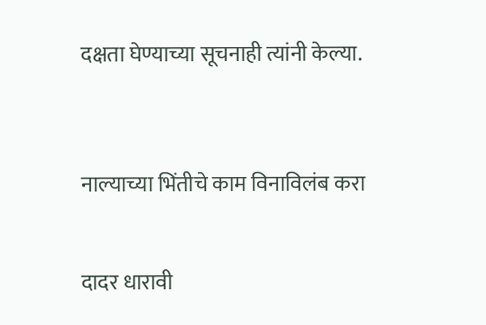दक्षता घेण्याच्या सूचनाही त्यांनी केल्या.



नाल्याच्या भिंतीचे काम विनाविलंब करा


दादर धारावी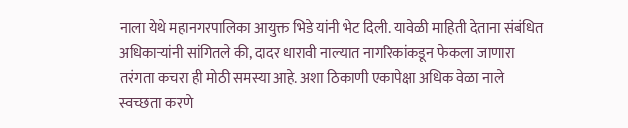नाला येथे महानगरपालिका आयुक्त भिडे यांनी भेट दिली. यावेळी माहिती देताना संबंधित अधिकाऱ्यांनी सांगितले की, दादर धारावी नाल्यात नागरिकांकडून फेकला जाणारा तरंगता कचरा ही मोठी समस्या आहे. अशा ठिकाणी एकापेक्षा अधिक वेळा नाले स्वच्छता करणे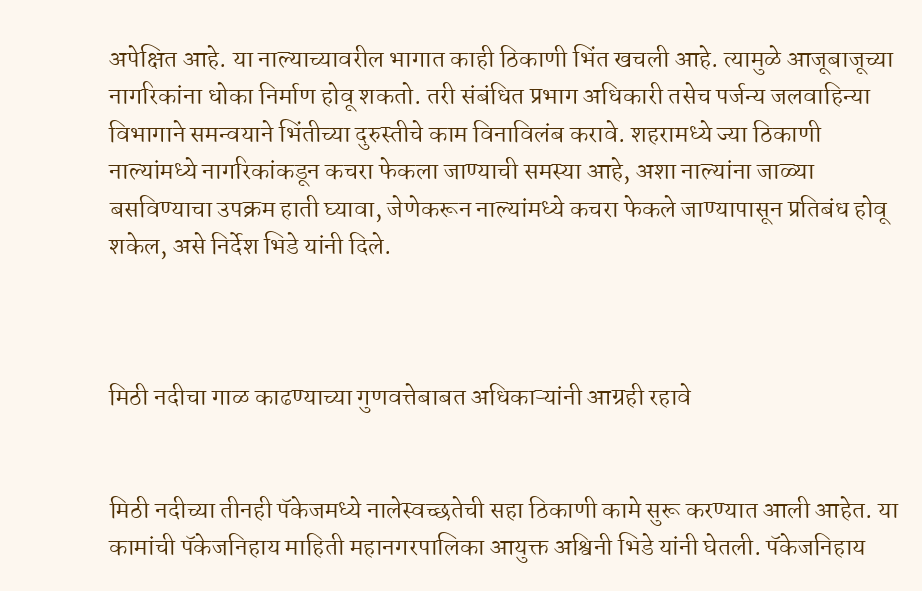अपेक्षित आहे. या नाल्याच्यावरील भागात काही ठिकाणी भिंत खचली आहे. त्यामुळे आजूबाजूच्या नागरिकांना धोका निर्माण होवू शकतो. तरी संबंधित प्रभाग अधिकारी तसेच पर्जन्य जलवाहिन्या विभागाने समन्वयाने भिंतीच्या दुरुस्तीचे काम विनाविलंब करावे. शहरामध्ये ज्या ठिकाणी नाल्यांमध्ये नागरिकांकडून कचरा फेकला जाण्याची समस्या आहे, अशा नाल्यांना जाळ्या बसविण्याचा उपक्रम हाती घ्यावा, जेणेकरून नाल्यांमध्ये कचरा फेकले जाण्यापासून प्रतिबंध होवू शकेल, असे निर्देश भिडे यांनी दिले.



मिठी नदीचा गाळ काढण्याच्या गुणवत्तेबाबत अधिकाऱ्यांनी आग्रही रहावे


मिठी नदीच्या तीनही पॅकेजमध्ये नालेस्वच्छतेची सहा ठिकाणी कामे सुरू करण्यात आली आहेत. या कामांची पॅकेजनिहाय माहिती महानगरपालिका आयुक्त अश्विनी भिडे यांनी घेतली. पॅकेजनिहाय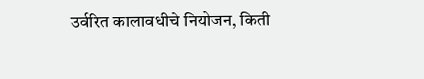उर्वरित कालावधीचे नियोजन, किती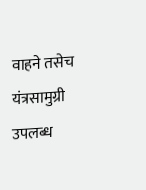वाहने तसेच यंत्रसामुग्री उपलब्ध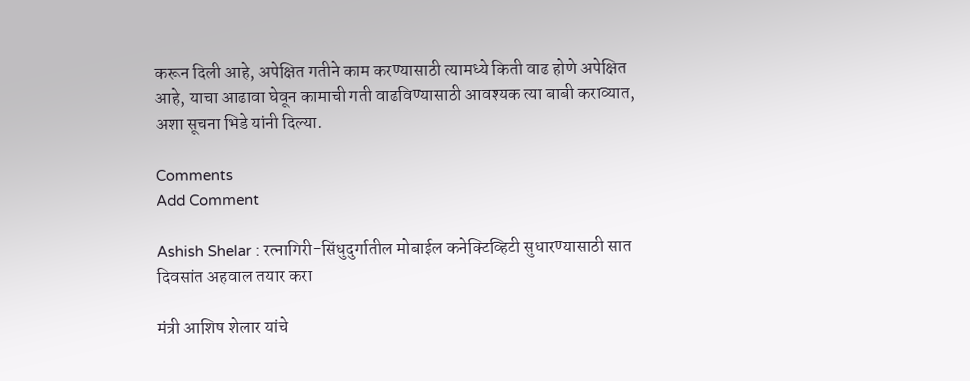करून दिली आहे, अपेक्षित गतीने काम करण्यासाठी त्यामध्ये किती वाढ होणे अपेक्षित आहे, याचा आढावा घेवून कामाची गती वाढविण्यासाठी आवश्यक त्या बाबी कराव्यात, अशा सूचना भिडे यांनी दिल्या.

Comments
Add Comment

Ashish Shelar : रत्नागिरी-सिंधुदुर्गातील मोबाईल कनेक्टिव्हिटी सुधारण्यासाठी सात दिवसांत अहवाल तयार करा

मंत्री आशिष शेलार यांचे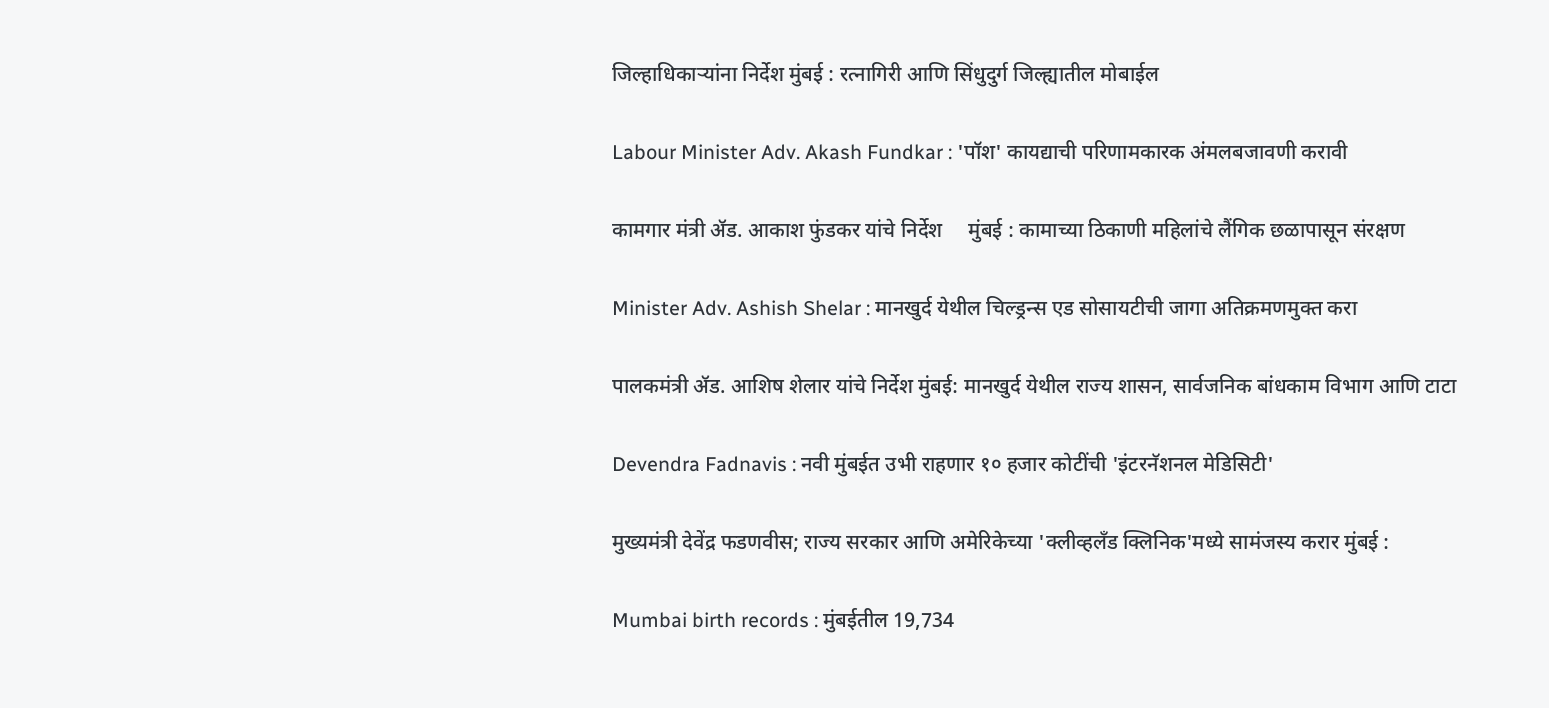जिल्हाधिकाऱ्यांना निर्देश मुंबई : रत्नागिरी आणि सिंधुदुर्ग जिल्ह्यातील मोबाईल

Labour Minister Adv. Akash Fundkar : 'पॉश' कायद्याची परिणामकारक अंमलबजावणी करावी

कामगार मंत्री ॲड. आकाश फुंडकर यांचे निर्देश     मुंबई : कामाच्या ठिकाणी महिलांचे लैंगिक छळापासून संरक्षण

Minister Adv. Ashish Shelar : मानखुर्द येथील चिल्ड्रन्स एड सोसायटीची जागा अतिक्रमणमुक्त करा

पालकमंत्री ॲड. आशिष शेलार यांचे निर्देश मुंबई: मानखुर्द येथील राज्य शासन, सार्वजनिक बांधकाम विभाग आणि टाटा

Devendra Fadnavis : नवी मुंबईत उभी राहणार १० हजार कोटींची 'इंटरनॅशनल मेडिसिटी'

मुख्यमंत्री देवेंद्र फडणवीस; राज्य सरकार आणि अमेरिकेच्या 'क्लीव्हलँड क्लिनिक'मध्ये सामंजस्य करार मुंबई :

Mumbai birth records : मुंबईतील 19,734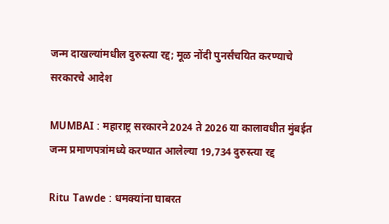जन्म दाखल्यांमधील दुरुस्त्या रद्द; मूळ नोंदी पुनर्संचयित करण्याचे सरकारचे आदेश

MUMBAI : महाराष्ट्र सरकारने 2024 ते 2026 या कालावधीत मुंबईत जन्म प्रमाणपत्रांमध्ये करण्यात आलेल्या 19,734 दुरुस्त्या रद्द

Ritu Tawde : धमक्यांना घाबरत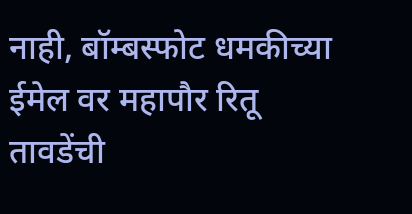नाही, बॉम्बस्फोट धमकीच्या ईमेल वर महापौर रितू तावडेंची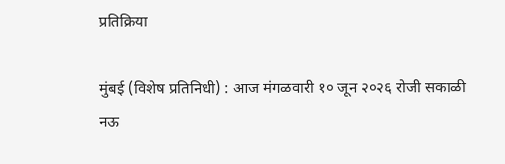प्रतिक्रिया

मुंबई (विशेष प्रतिनिधी) : आज मंगळवारी १० जून २०२६ रोजी सकाळी नऊ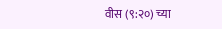वीस (९:२०) च्या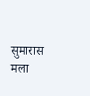सुमारास मला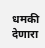धमकी देणारा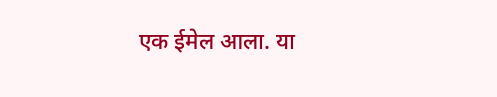एक ईमेल आला. या